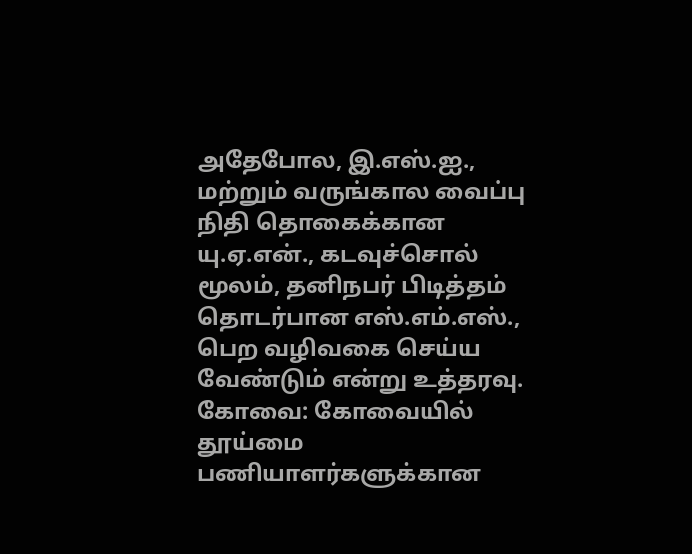அதேபோல, இ.எஸ்.ஐ., மற்றும் வருங்கால வைப்பு நிதி தொகைக்கான யு.ஏ.என்., கடவுச்சொல் மூலம், தனிநபர் பிடித்தம் தொடர்பான எஸ்.எம்.எஸ்., பெற வழிவகை செய்ய வேண்டும் என்று உத்தரவு.
கோவை: கோவையில் தூய்மை பணியாளர்களுக்கான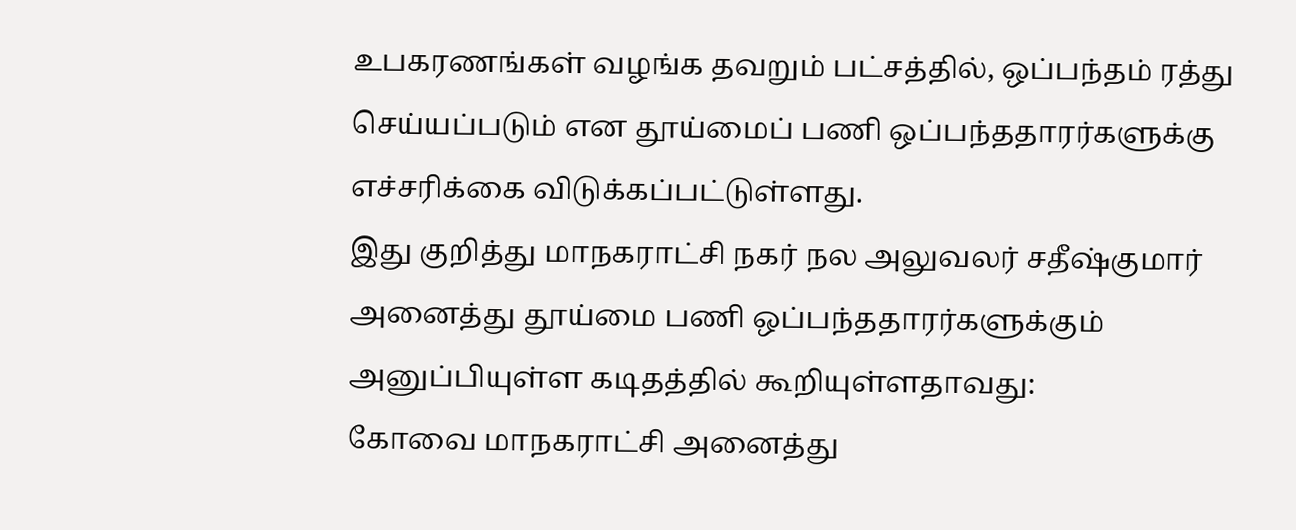உபகரணங்கள் வழங்க தவறும் பட்சத்தில், ஒப்பந்தம் ரத்து செய்யப்படும் என தூய்மைப் பணி ஒப்பந்ததாரர்களுக்கு எச்சரிக்கை விடுக்கப்பட்டுள்ளது.
இது குறித்து மாநகராட்சி நகர் நல அலுவலர் சதீஷ்குமார் அனைத்து தூய்மை பணி ஒப்பந்ததாரர்களுக்கும் அனுப்பியுள்ள கடிதத்தில் கூறியுள்ளதாவது:
கோவை மாநகராட்சி அனைத்து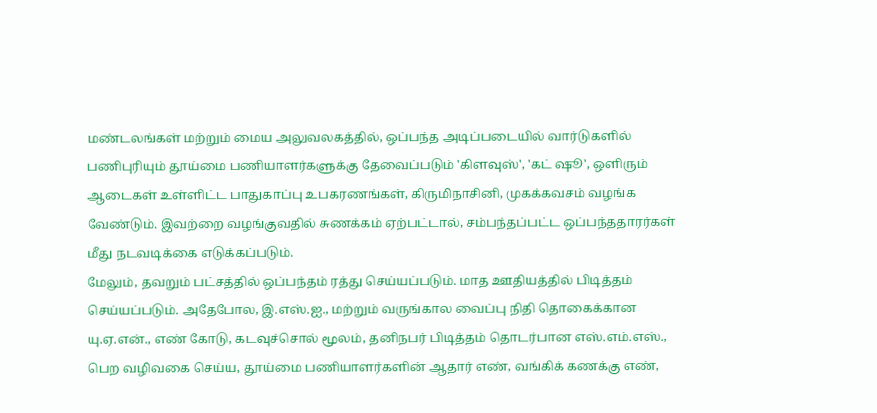மண்டலங்கள் மற்றும் மைய அலுவலகத்தில், ஒப்பந்த அடிப்படையில் வார்டுகளில் பணிபுரியும் தூய்மை பணியாளர்களுக்கு தேவைப்படும் 'கிளவுஸ்', 'கட் ஷூ', ஒளிரும் ஆடைகள் உள்ளிட்ட பாதுகாப்பு உபகரணங்கள், கிருமிநாசினி, முகக்கவசம் வழங்க வேண்டும். இவற்றை வழங்குவதில் சுணக்கம் ஏற்பட்டால், சம்பந்தப்பட்ட ஒப்பந்ததாரர்கள் மீது நடவடிக்கை எடுக்கப்படும்.
மேலும், தவறும் பட்சத்தில் ஒப்பந்தம் ரத்து செய்யப்படும். மாத ஊதியத்தில் பிடித்தம் செய்யப்படும். அதேபோல, இ.எஸ்.ஐ., மற்றும் வருங்கால வைப்பு நிதி தொகைக்கான யு.ஏ.என்., எண் கோடு, கடவுச்சொல் மூலம், தனிநபர் பிடித்தம் தொடர்பான எஸ்.எம்.எஸ்., பெற வழிவகை செய்ய, தூய்மை பணியாளர்களின் ஆதார் எண், வங்கிக் கணக்கு எண்,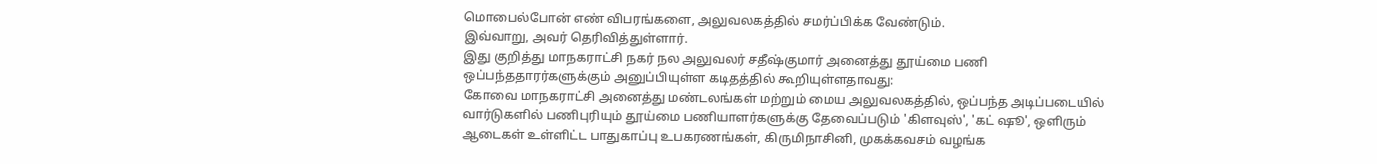மொபைல்போன் எண் விபரங்களை, அலுவலகத்தில் சமர்ப்பிக்க வேண்டும்.
இவ்வாறு, அவர் தெரிவித்துள்ளார்.
இது குறித்து மாநகராட்சி நகர் நல அலுவலர் சதீஷ்குமார் அனைத்து தூய்மை பணி ஒப்பந்ததாரர்களுக்கும் அனுப்பியுள்ள கடிதத்தில் கூறியுள்ளதாவது:
கோவை மாநகராட்சி அனைத்து மண்டலங்கள் மற்றும் மைய அலுவலகத்தில், ஒப்பந்த அடிப்படையில் வார்டுகளில் பணிபுரியும் தூய்மை பணியாளர்களுக்கு தேவைப்படும் 'கிளவுஸ்', 'கட் ஷூ', ஒளிரும் ஆடைகள் உள்ளிட்ட பாதுகாப்பு உபகரணங்கள், கிருமிநாசினி, முகக்கவசம் வழங்க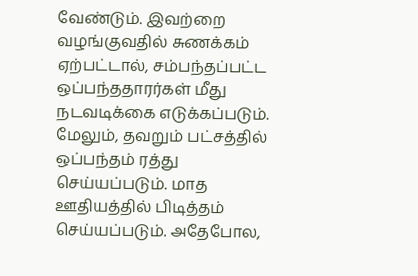வேண்டும். இவற்றை வழங்குவதில் சுணக்கம் ஏற்பட்டால், சம்பந்தப்பட்ட ஒப்பந்ததாரர்கள் மீது நடவடிக்கை எடுக்கப்படும்.
மேலும், தவறும் பட்சத்தில் ஒப்பந்தம் ரத்து செய்யப்படும். மாத ஊதியத்தில் பிடித்தம் செய்யப்படும். அதேபோல,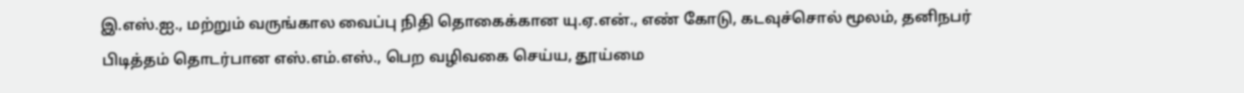இ.எஸ்.ஐ., மற்றும் வருங்கால வைப்பு நிதி தொகைக்கான யு.ஏ.என்., எண் கோடு, கடவுச்சொல் மூலம், தனிநபர் பிடித்தம் தொடர்பான எஸ்.எம்.எஸ்., பெற வழிவகை செய்ய, தூய்மை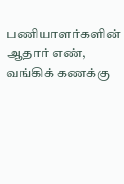பணியாளர்களின் ஆதார் எண், வங்கிக் கணக்கு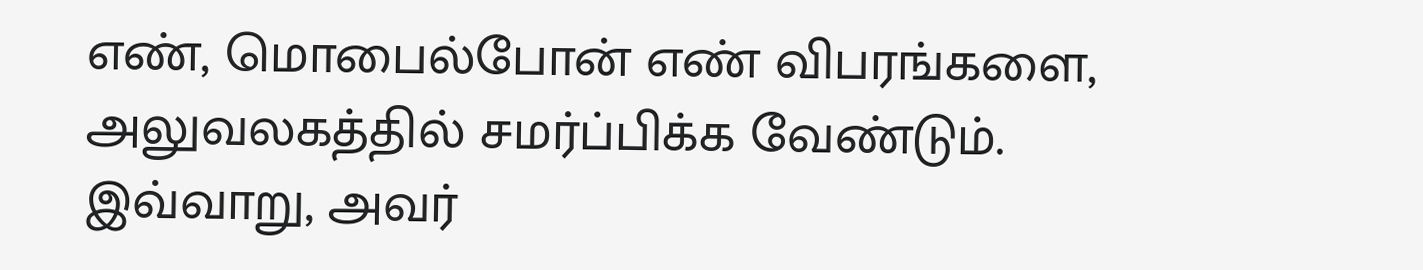எண், மொபைல்போன் எண் விபரங்களை, அலுவலகத்தில் சமர்ப்பிக்க வேண்டும்.
இவ்வாறு, அவர்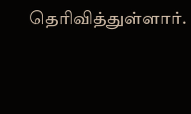தெரிவித்துள்ளார்.